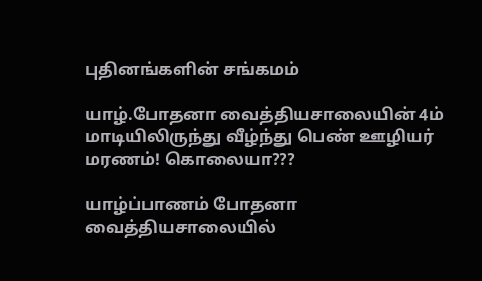புதினங்களின் சங்கமம்

யாழ்.போதனா வைத்தியசாலையின் 4ம் மாடியிலிருந்து வீழ்ந்து பெண் ஊழியர் மரணம்! கொலையா???

யாழ்ப்பாணம் போதனா வைத்தியசாலையில்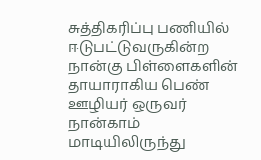சுத்திகரிப்பு பணியில் ஈடுபட்டுவருகின்ற நான்கு பிள்ளைகளின் தாயாராகிய பெண் ஊழியர் ஒருவர் நான்காம் மாடியிலிருந்து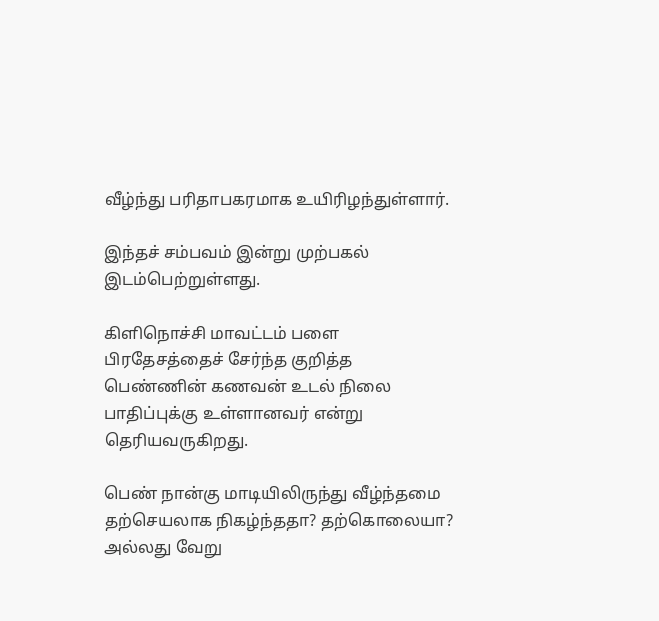வீழ்ந்து பரிதாபகரமாக உயிரிழந்துள்ளார்.

இந்தச் சம்பவம் இன்று முற்பகல் இடம்பெற்றுள்ளது.

கிளிநொச்சி மாவட்டம் பளை பிரதேசத்தைச் சேர்ந்த குறித்த பெண்ணின் கணவன் உடல் நிலை பாதிப்புக்கு உள்ளானவர் என்று தெரியவருகிறது.

பெண் நான்கு மாடியிலிருந்து வீழ்ந்தமை தற்செயலாக நிகழ்ந்ததா? தற்கொலையா? அல்லது வேறு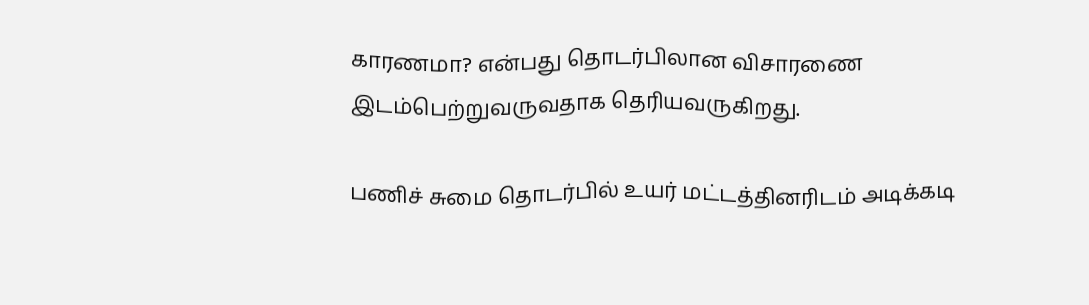காரணமா? என்பது தொடர்பிலான விசாரணை இடம்பெற்றுவருவதாக தெரியவருகிறது.

பணிச் சுமை தொடர்பில் உயர் மட்டத்தினரிடம் அடிக்கடி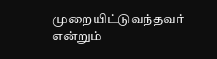முறையிட்டுவந்தவர் என்றும்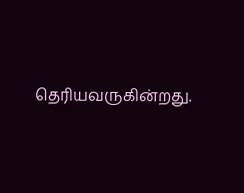தெரியவருகின்றது.